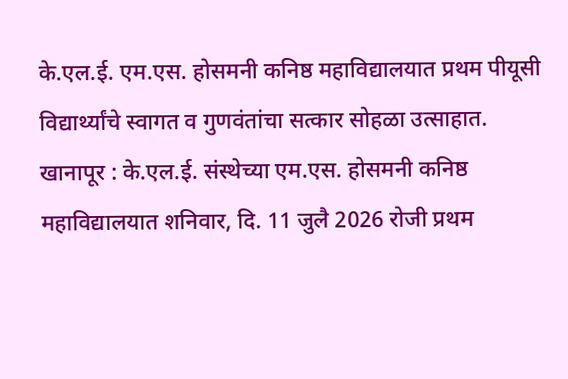के.एल.ई. एम.एस. होसमनी कनिष्ठ महाविद्यालयात प्रथम पीयूसी विद्यार्थ्यांचे स्वागत व गुणवंतांचा सत्कार सोहळा उत्साहात.
खानापूर : के.एल.ई. संस्थेच्या एम.एस. होसमनी कनिष्ठ महाविद्यालयात शनिवार, दि. 11 जुलै 2026 रोजी प्रथम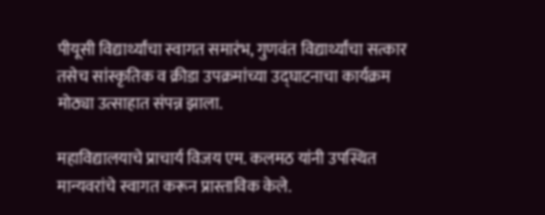पीयूसी विद्यार्थ्यांचा स्वागत समारंभ, गुणवंत विद्यार्थ्यांचा सत्कार तसेच सांस्कृतिक व क्रीडा उपक्रमांच्या उद्घाटनाचा कार्यक्रम मोठ्या उत्साहात संपन्न झाला.

महाविद्यालयाचे प्राचार्य विजय एम. कलमठ यांनी उपस्थित मान्यवरांचे स्वागत करून प्रास्ताविक केले.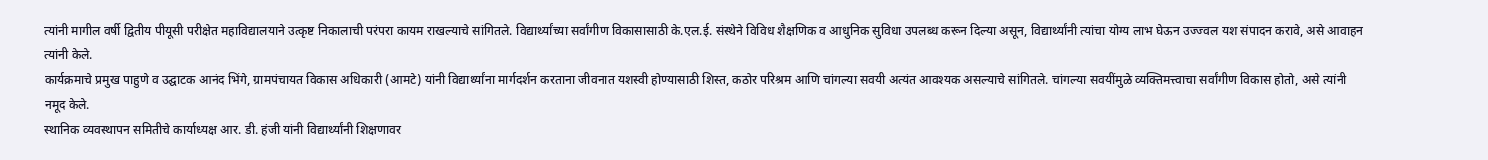त्यांनी मागील वर्षी द्वितीय पीयूसी परीक्षेत महाविद्यालयाने उत्कृष्ट निकालाची परंपरा कायम राखल्याचे सांगितले. विद्यार्थ्यांच्या सर्वांगीण विकासासाठी के.एल.ई. संस्थेने विविध शैक्षणिक व आधुनिक सुविधा उपलब्ध करून दिल्या असून, विद्यार्थ्यांनी त्यांचा योग्य लाभ घेऊन उज्ज्वल यश संपादन करावे, असे आवाहन त्यांनी केले.
कार्यक्रमाचे प्रमुख पाहुणे व उद्घाटक आनंद भिंगे, ग्रामपंचायत विकास अधिकारी (आमटे) यांनी विद्यार्थ्यांना मार्गदर्शन करताना जीवनात यशस्वी होण्यासाठी शिस्त, कठोर परिश्रम आणि चांगल्या सवयी अत्यंत आवश्यक असल्याचे सांगितले. चांगल्या सवयींमुळे व्यक्तिमत्त्वाचा सर्वांगीण विकास होतो, असे त्यांनी नमूद केले.
स्थानिक व्यवस्थापन समितीचे कार्याध्यक्ष आर. डी. हंजी यांनी विद्यार्थ्यांनी शिक्षणावर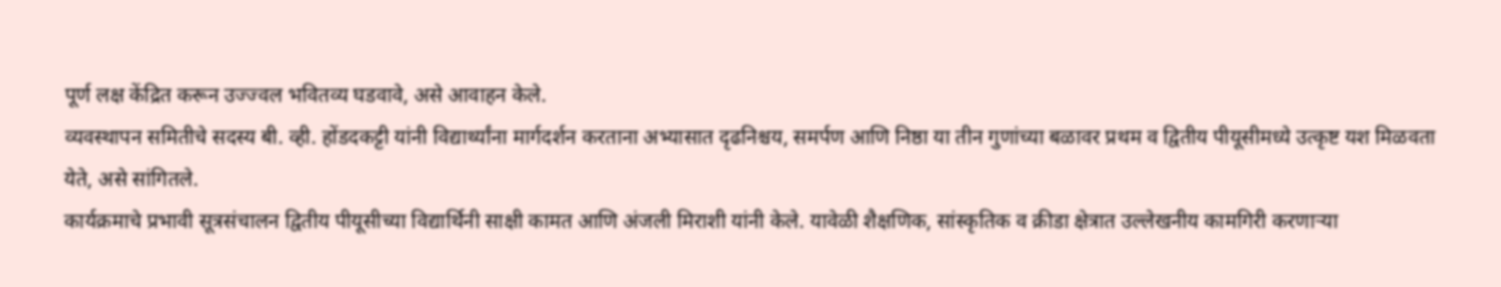पूर्ण लक्ष केंद्रित करून उज्ज्वल भवितव्य घडवावे, असे आवाहन केले.
व्यवस्थापन समितीचे सदस्य बी. व्ही. होंडदकट्टी यांनी विद्यार्थ्यांना मार्गदर्शन करताना अभ्यासात दृढनिश्चय, समर्पण आणि निष्ठा या तीन गुणांच्या बळावर प्रथम व द्वितीय पीयूसीमध्ये उत्कृष्ट यश मिळवता येते, असे सांगितले.
कार्यक्रमाचे प्रभावी सूत्रसंचालन द्वितीय पीयूसीच्या विद्यार्थिनी साक्षी कामत आणि अंजली मिराशी यांनी केले. यावेळी शैक्षणिक, सांस्कृतिक व क्रीडा क्षेत्रात उल्लेखनीय कामगिरी करणाऱ्या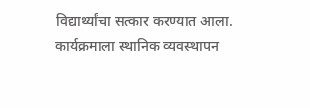विद्यार्थ्यांचा सत्कार करण्यात आला.
कार्यक्रमाला स्थानिक व्यवस्थापन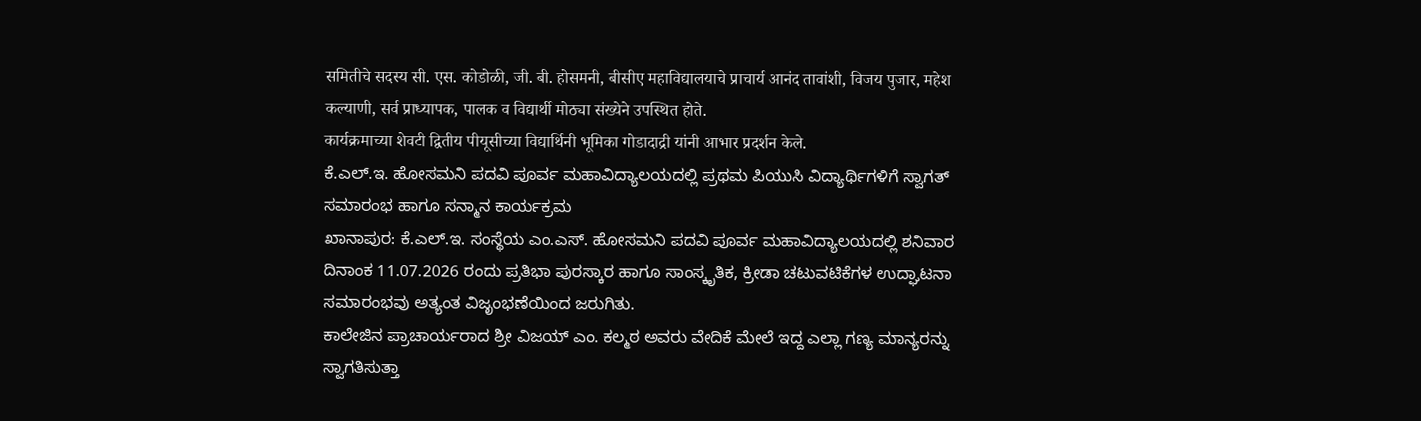समितीचे सदस्य सी. एस. कोडोळी, जी. बी. होसमनी, बीसीए महाविद्यालयाचे प्राचार्य आनंद तावांशी, विजय पुजार, महेश कल्याणी, सर्व प्राध्यापक, पालक व विद्यार्थी मोठ्या संख्येने उपस्थित होते.
कार्यक्रमाच्या शेवटी द्वितीय पीयूसीच्या विद्यार्थिनी भूमिका गोडादाद्री यांनी आभार प्रदर्शन केले.
ಕೆ.ಎಲ್.ಇ. ಹೋಸಮನಿ ಪದವಿ ಪೂರ್ವ ಮಹಾವಿದ್ಯಾಲಯದಲ್ಲಿ ಪ್ರಥಮ ಪಿಯುಸಿ ವಿದ್ಯಾರ್ಥಿಗಳಿಗೆ ಸ್ವಾಗತ್ ಸಮಾರಂಭ ಹಾಗೂ ಸನ್ಮಾನ ಕಾರ್ಯಕ್ರಮ
ಖಾನಾಪುರ: ಕೆ.ಎಲ್.ಇ. ಸಂಸ್ಥೆಯ ಎಂ.ಎಸ್. ಹೋಸಮನಿ ಪದವಿ ಪೂರ್ವ ಮಹಾವಿದ್ಯಾಲಯದಲ್ಲಿ ಶನಿವಾರ ದಿನಾಂಕ 11.07.2026 ರಂದು ಪ್ರತಿಭಾ ಪುರಸ್ಕಾರ ಹಾಗೂ ಸಾಂಸ್ಕೃತಿಕ, ಕ್ರೀಡಾ ಚಟುವಟಿಕೆಗಳ ಉದ್ಘಾಟನಾ ಸಮಾರಂಭವು ಅತ್ಯಂತ ವಿಜೃಂಭಣೆಯಿಂದ ಜರುಗಿತು.
ಕಾಲೇಜಿನ ಪ್ರಾಚಾರ್ಯರಾದ ಶ್ರೀ ವಿಜಯ್ ಎಂ. ಕಲ್ಮಠ ಅವರು ವೇದಿಕೆ ಮೇಲೆ ಇದ್ದ ಎಲ್ಲಾ ಗಣ್ಯ ಮಾನ್ಯರನ್ನು ಸ್ವಾಗತಿಸುತ್ತಾ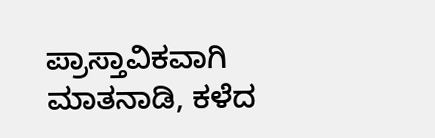ಪ್ರಾಸ್ತಾವಿಕವಾಗಿ ಮಾತನಾಡಿ, ಕಳೆದ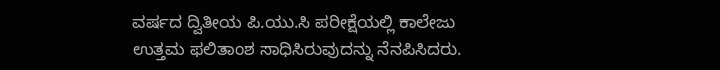ವರ್ಷದ ದ್ವಿತೀಯ ಪಿ.ಯು.ಸಿ ಪರೀಕ್ಷೆಯಲ್ಲಿ ಕಾಲೇಜು ಉತ್ತಮ ಫಲಿತಾಂಶ ಸಾಧಿಸಿರುವುದನ್ನು ನೆನಪಿಸಿದರು.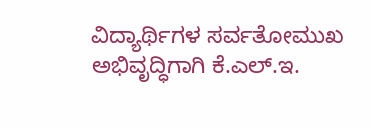ವಿದ್ಯಾರ್ಥಿಗಳ ಸರ್ವತೋಮುಖ ಅಭಿವೃದ್ಧಿಗಾಗಿ ಕೆ.ಎಲ್.ಇ.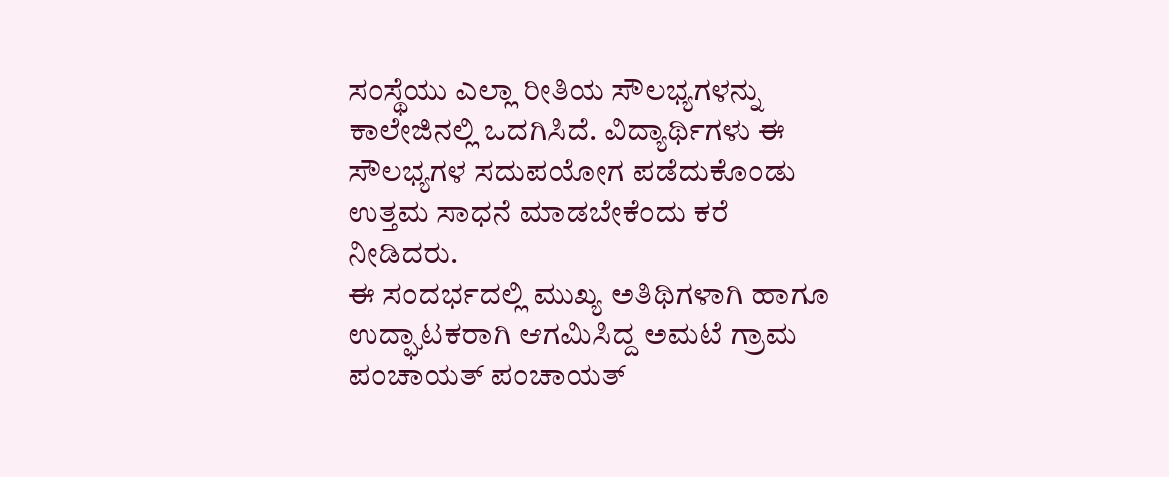ಸಂಸ್ಥೆಯು ಎಲ್ಲಾ ರೀತಿಯ ಸೌಲಭ್ಯಗಳನ್ನು ಕಾಲೇಜಿನಲ್ಲಿ ಒದಗಿಸಿದೆ. ವಿದ್ಯಾರ್ಥಿಗಳು ಈ ಸೌಲಭ್ಯಗಳ ಸದುಪಯೋಗ ಪಡೆದುಕೊಂಡು ಉತ್ತಮ ಸಾಧನೆ ಮಾಡಬೇಕೆಂದು ಕರೆ ನೀಡಿದರು.
ಈ ಸಂದರ್ಭದಲ್ಲಿ ಮುಖ್ಯ ಅತಿಥಿಗಳಾಗಿ ಹಾಗೂ ಉದ್ಘಾಟಕರಾಗಿ ಆಗಮಿಸಿದ್ದ ಅಮಟೆ ಗ್ರಾಮ ಪಂಚಾಯತ್ ಪಂಚಾಯತ್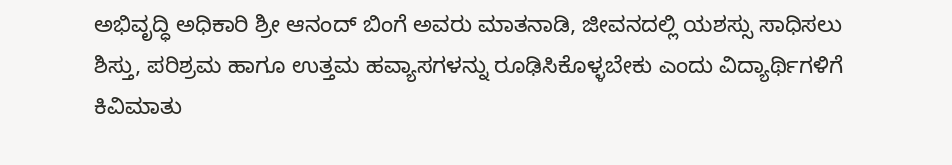ಅಭಿವೃದ್ಧಿ ಅಧಿಕಾರಿ ಶ್ರೀ ಆನಂದ್ ಬಿಂಗೆ ಅವರು ಮಾತನಾಡಿ, ಜೀವನದಲ್ಲಿ ಯಶಸ್ಸು ಸಾಧಿಸಲು ಶಿಸ್ತು, ಪರಿಶ್ರಮ ಹಾಗೂ ಉತ್ತಮ ಹವ್ಯಾಸಗಳನ್ನು ರೂಢಿಸಿಕೊಳ್ಳಬೇಕು ಎಂದು ವಿದ್ಯಾರ್ಥಿಗಳಿಗೆ ಕಿವಿಮಾತು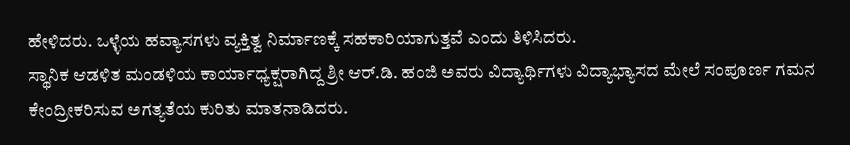ಹೇಳಿದರು. ಒಳ್ಳೆಯ ಹವ್ಯಾಸಗಳು ವ್ಯಕ್ತಿತ್ವ ನಿರ್ಮಾಣಕ್ಕೆ ಸಹಕಾರಿಯಾಗುತ್ತವೆ ಎಂದು ತಿಳಿಸಿದರು.
ಸ್ಥಾನಿಕ ಆಡಳಿತ ಮಂಡಳಿಯ ಕಾರ್ಯಾಧ್ಯಕ್ಷರಾಗಿದ್ದ ಶ್ರೀ ಆರ್.ಡಿ. ಹಂಜಿ ಅವರು ವಿದ್ಯಾರ್ಥಿಗಳು ವಿದ್ಯಾಭ್ಯಾಸದ ಮೇಲೆ ಸಂಪೂರ್ಣ ಗಮನ ಕೇಂದ್ರೀಕರಿಸುವ ಅಗತ್ಯತೆಯ ಕುರಿತು ಮಾತನಾಡಿದರು.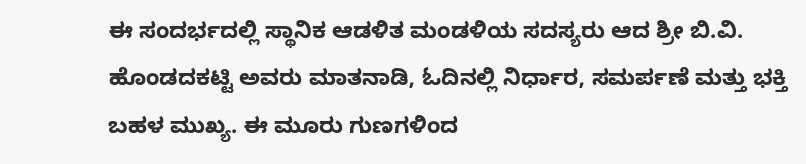ಈ ಸಂದರ್ಭದಲ್ಲಿ ಸ್ಥಾನಿಕ ಆಡಳಿತ ಮಂಡಳಿಯ ಸದಸ್ಯರು ಆದ ಶ್ರೀ ಬಿ.ವಿ. ಹೊಂಡದಕಟ್ಟಿ ಅವರು ಮಾತನಾಡಿ, ಓದಿನಲ್ಲಿ ನಿರ್ಧಾರ, ಸಮರ್ಪಣೆ ಮತ್ತು ಭಕ್ತಿ ಬಹಳ ಮುಖ್ಯ. ಈ ಮೂರು ಗುಣಗಳಿಂದ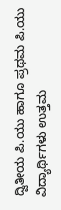ದ್ವಿತೀಯ ಪಿ.ಯು ಹಾಗೂ ಪ್ರಥಮ ಪಿ.ಯು ವಿದ್ಯಾರ್ಥಿಗಳು ಉತ್ತಮ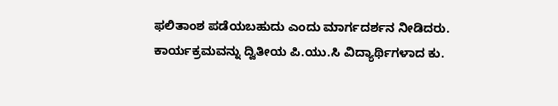ಫಲಿತಾಂಶ ಪಡೆಯಬಹುದು ಎಂದು ಮಾರ್ಗದರ್ಶನ ನೀಡಿದರು.
ಕಾರ್ಯಕ್ರಮವನ್ನು ದ್ವಿತೀಯ ಪಿ.ಯು.ಸಿ ವಿದ್ಯಾರ್ಥಿಗಳಾದ ಕು.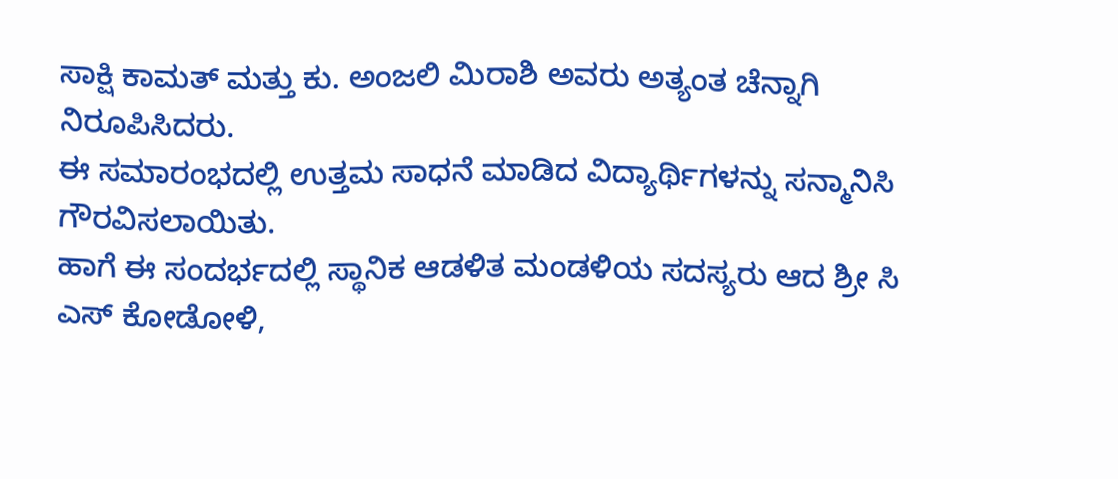ಸಾಕ್ಷಿ ಕಾಮತ್ ಮತ್ತು ಕು. ಅಂಜಲಿ ಮಿರಾಶಿ ಅವರು ಅತ್ಯಂತ ಚೆನ್ನಾಗಿ ನಿರೂಪಿಸಿದರು.
ಈ ಸಮಾರಂಭದಲ್ಲಿ ಉತ್ತಮ ಸಾಧನೆ ಮಾಡಿದ ವಿದ್ಯಾರ್ಥಿಗಳನ್ನು ಸನ್ಮಾನಿಸಿ ಗೌರವಿಸಲಾಯಿತು.
ಹಾಗೆ ಈ ಸಂದರ್ಭದಲ್ಲಿ ಸ್ಥಾನಿಕ ಆಡಳಿತ ಮಂಡಳಿಯ ಸದಸ್ಯರು ಆದ ಶ್ರೀ ಸಿ ಎಸ್ ಕೋಡೋಳಿ,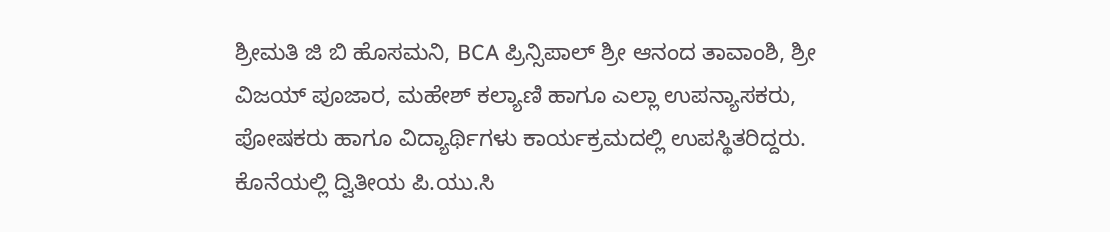ಶ್ರೀಮತಿ ಜಿ ಬಿ ಹೊಸಮನಿ, BCA ಪ್ರಿನ್ಸಿಪಾಲ್ ಶ್ರೀ ಆನಂದ ತಾವಾಂಶಿ, ಶ್ರೀ ವಿಜಯ್ ಪೂಜಾರ, ಮಹೇಶ್ ಕಲ್ಯಾಣಿ ಹಾಗೂ ಎಲ್ಲಾ ಉಪನ್ಯಾಸಕರು, ಪೋಷಕರು ಹಾಗೂ ವಿದ್ಯಾರ್ಥಿಗಳು ಕಾರ್ಯಕ್ರಮದಲ್ಲಿ ಉಪಸ್ಥಿತರಿದ್ದರು.
ಕೊನೆಯಲ್ಲಿ ದ್ವಿತೀಯ ಪಿ.ಯು.ಸಿ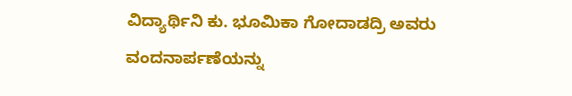ವಿದ್ಯಾರ್ಥಿನಿ ಕು. ಭೂಮಿಕಾ ಗೋದಾಡದ್ರಿ ಅವರು ವಂದನಾರ್ಪಣೆಯನ್ನು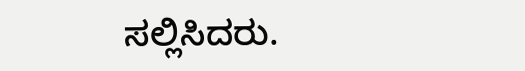ಸಲ್ಲಿಸಿದರು.